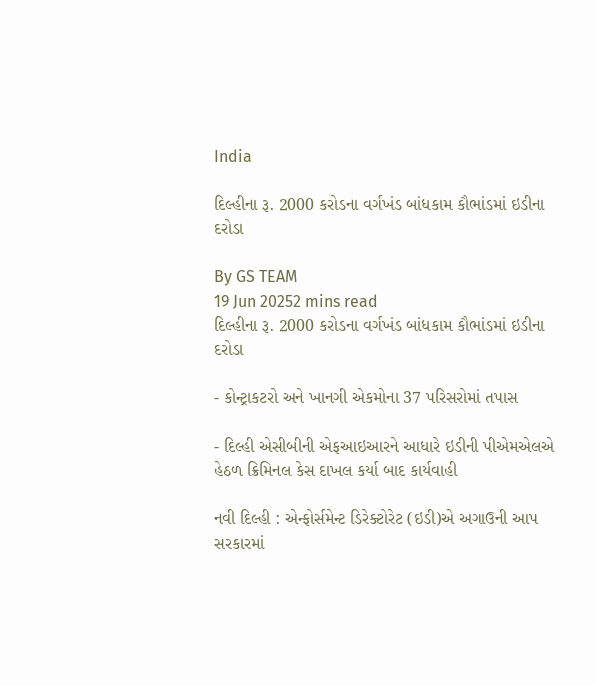India

દિલ્હીના રૂ. 2000 કરોડના વર્ગખંડ બાંધકામ કૌભાંડમાં ઇડીના દરોડા

By GS TEAM
19 Jun 20252 mins read
દિલ્હીના રૂ. 2000 કરોડના વર્ગખંડ બાંધકામ કૌભાંડમાં ઇડીના દરોડા

- કોન્ટ્રાકટરો અને ખાનગી એકમોના 37 પરિસરોમાં તપાસ

- દિલ્હી એસીબીની એફઆઇઆરને આધારે ઇડીની પીએમએલએ હેઠળ ક્રિમિનલ કેસ દાખલ કર્યા બાદ કાર્યવાહી

નવી દિલ્હી : એન્ફોર્સમેન્ટ ડિરેક્ટોરેટ (ઇડી)એ અગાઉની આપ સરકારમાં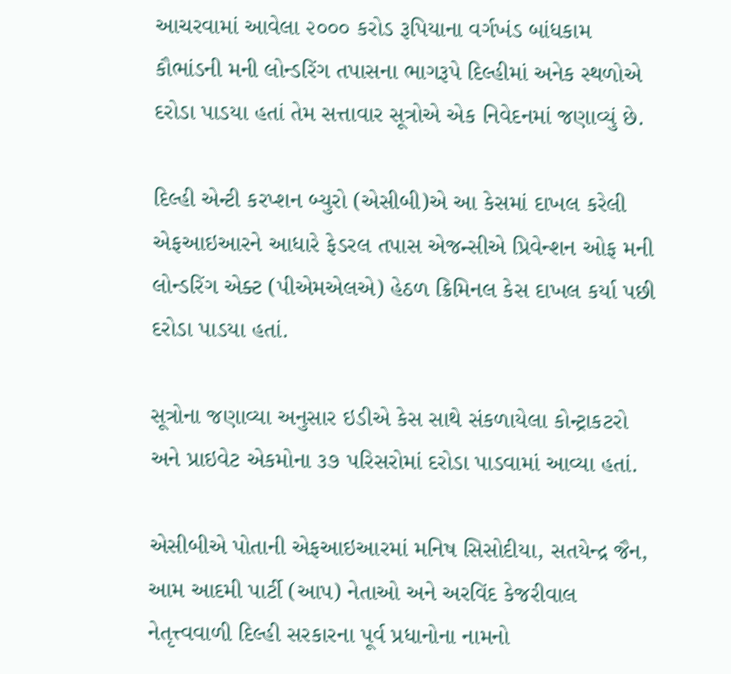આચરવામાં આવેલા ૨૦૦૦ કરોડ રૂપિયાના વર્ગખંડ બાંધકામ કૌભાંડની મની લોન્ડરિંગ તપાસના ભાગરૂપે દિલ્હીમાં અનેક સ્થળોએ દરોડા પાડયા હતાં તેમ સત્તાવાર સૂત્રોએ એક નિવેદનમાં જણાવ્યું છે.

દિલ્હી એન્ટી કરપ્શન બ્યુરો (એસીબી)એ આ કેસમાં દાખલ કરેલી એફઆઇઆરને આધારે ફેડરલ તપાસ એજન્સીએ પ્રિવેન્શન ઓફ મની લોન્ડરિંગ એક્ટ (પીએમએલએ) હેઠળ ક્રિમિનલ કેસ દાખલ કર્યા પછી દરોડા પાડયા હતાં.

સૂત્રોના જણાવ્યા અનુસાર ઇડીએ કેસ સાથે સંકળાયેલા કોન્ટ્રાકટરો અને પ્રાઇવેટ એકમોના ૩૭ પરિસરોમાં દરોડા પાડવામાં આવ્યા હતાં.

એસીબીએ પોતાની એફઆઇઆરમાં મનિષ સિસોદીયા, સતયેન્દ્ર જૈન, આમ આદમી પાર્ટી (આપ) નેતાઓ અને અરવિંદ કેજરીવાલ નેતૃત્ત્વવાળી દિલ્હી સરકારના પૂર્વ પ્રધાનોના નામનો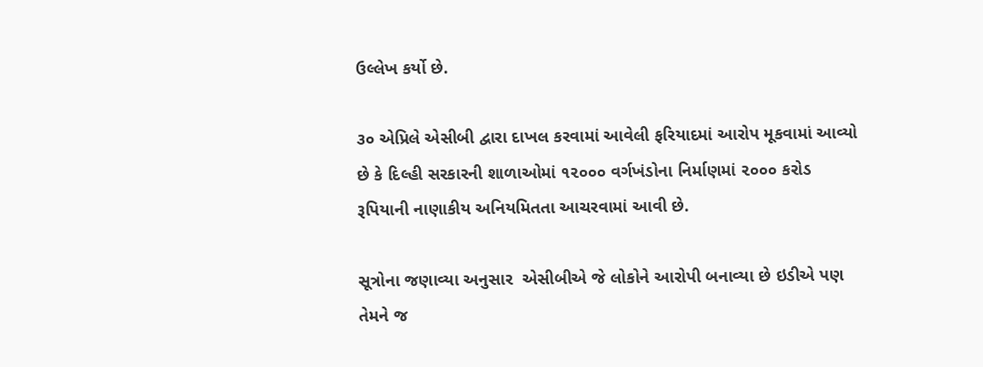ઉલ્લેખ કર્યો છે.

૩૦ એપ્રિલે એસીબી દ્વારા દાખલ કરવામાં આવેલી ફરિયાદમાં આરોપ મૂકવામાં આવ્યો છે કે દિલ્હી સરકારની શાળાઓમાં ૧૨૦૦૦ વર્ગખંડોના નિર્માણમાં ૨૦૦૦ કરોડ રૂપિયાની નાણાકીય અનિયમિતતા આચરવામાં આવી છે.

સૂત્રોના જણાવ્યા અનુસાર  એસીબીએ જે લોકોને આરોપી બનાવ્યા છે ઇડીએ પણ તેમને જ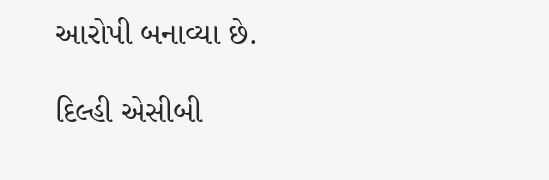આરોપી બનાવ્યા છે.

દિલ્હી એસીબી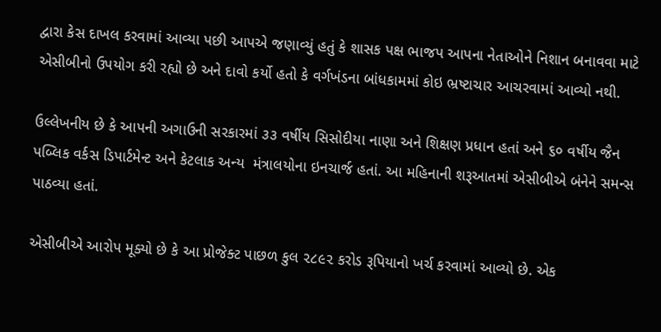દ્વારા કેસ દાખલ કરવામાં આવ્યા પછી આપએ જણાવ્યું હતું કે શાસક પક્ષ ભાજપ આપના નેતાઓને નિશાન બનાવવા માટે એસીબીનો ઉપયોગ કરી રહ્યો છે અને દાવો કર્યો હતો કે વર્ગખંડના બાંધકામમાં કોઇ ભ્રષ્ટાચાર આચરવામાં આવ્યો નથી.

ઉલ્લેખનીય છે કે આપની અગાઉની સરકારમાં ૩૩ વર્ષીય સિસોદીયા નાણા અને શિક્ષણ પ્રધાન હતાં અને ૬૦ વર્ષીય જૈન પબ્લિક વર્કસ ડિપાર્ટમેન્ટ અને કેટલાક અન્ય  મંત્રાલયોના ઇનચાર્જ હતાં. આ મહિનાની શરૂઆતમાં એસીબીએ બંનેને સમન્સ પાઠવ્યા હતાં.

એસીબીએ આરોપ મૂક્યો છે કે આ પ્રોજેક્ટ પાછળ કુલ ૨૮૯૨ કરોડ રૂપિયાનો ખર્ચ કરવામાં આવ્યો છે. એક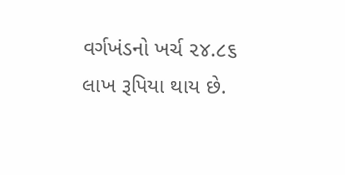વર્ગખંડનો ખર્ચ ૨૪.૮૬ લાખ રૂપિયા થાય છે.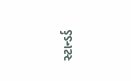સ્ટાન્ડર્ડ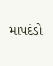માપદંડો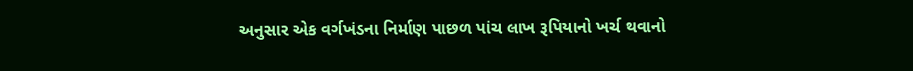અનુસાર એક વર્ગખંડના નિર્માણ પાછળ પાંચ લાખ રૂપિયાનો ખર્ચ થવાનો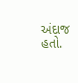અંદાજ હતો.